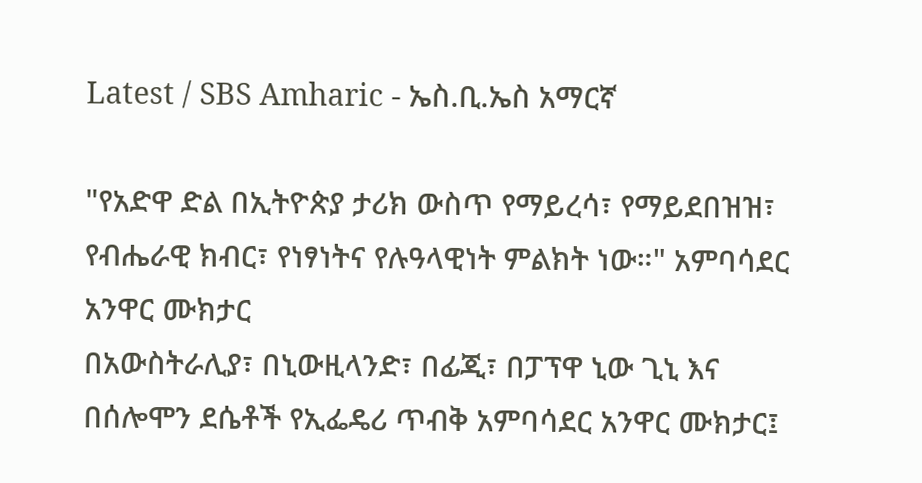Latest / SBS Amharic - ኤስ.ቢ.ኤስ አማርኛ

"የአድዋ ድል በኢትዮጵያ ታሪክ ውስጥ የማይረሳ፣ የማይደበዝዝ፣ የብሔራዊ ክብር፣ የነፃነትና የሉዓላዊነት ምልክት ነው።" አምባሳደር አንዋር ሙክታር
በአውስትራሊያ፣ በኒውዚላንድ፣ በፊጂ፣ በፓፕዋ ኒው ጊኒ እና በሰሎሞን ደሴቶች የኢፌዴሪ ጥብቅ አምባሳደር አንዋር ሙክታር፤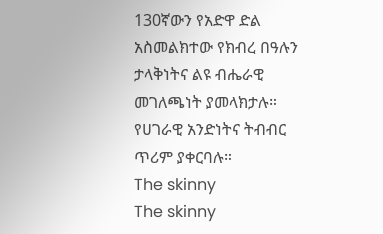130ኛውን የአድዋ ድል አስመልክተው የክብረ በዓሉን ታላቅነትና ልዩ ብሔራዊ መገለጫነት ያመላክታሉ። የሀገራዊ አንድነትና ትብብር ጥሪም ያቀርባሉ።
The skinny
The skinny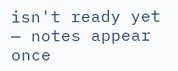isn't ready yet — notes appear once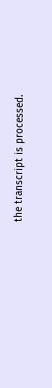the transcript is processed.